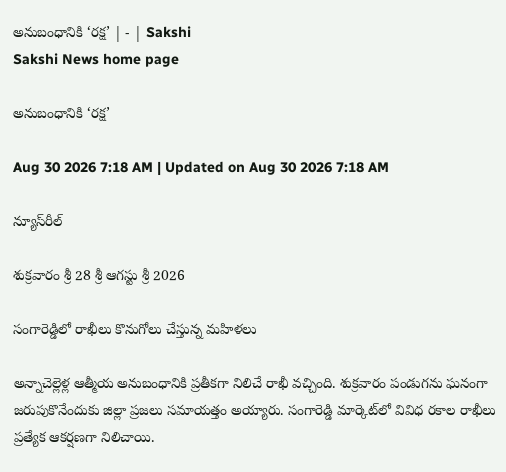అనుబంధానికి ‘రక్ష’ | - | Sakshi
Sakshi News home page

అనుబంధానికి ‘రక్ష’

Aug 30 2026 7:18 AM | Updated on Aug 30 2026 7:18 AM

న్యూస్‌రీల్‌

శుక్రవారం శ్రీ 28 శ్రీ ఆగస్టు శ్రీ 2026

సంగారెడ్డిలో రాఖీలు కొనుగోలు చేస్తున్న మహిళలు

అన్నాచెల్లెళ్ల ఆత్మీయ అనుబంధానికి ప్రతీకగా నిలిచే రాఖీ వచ్చింది. శుక్రవారం పండుగను ఘనంగా జరుపుకొనేందుకు జిల్లా ప్రజలు సమాయత్తం అయ్యారు. సంగారెడ్డి మార్కెట్‌లో వివిధ రకాల రాఖీలు ప్రత్యేక ఆకర్షణగా నిలిచాయి.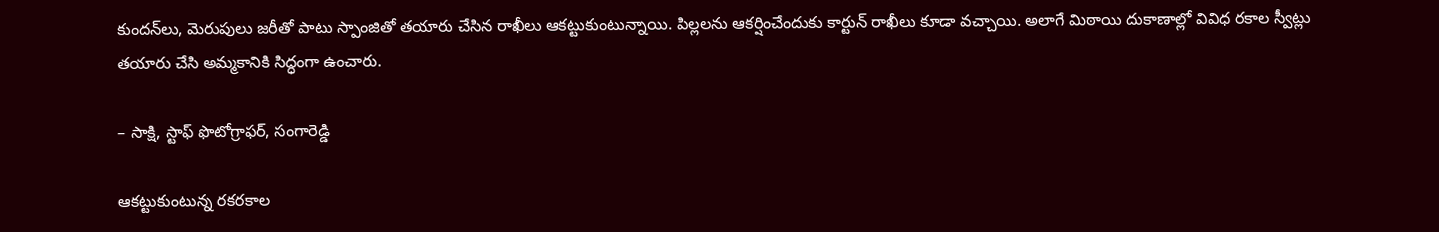కుందన్‌లు, మెరుపులు జరీతో పాటు స్పాంజితో తయారు చేసిన రాఖీలు ఆకట్టుకుంటున్నాయి. పిల్లలను ఆకర్షించేందుకు కార్టున్‌ రాఖీలు కూడా వచ్చాయి. అలాగే మిఠాయి దుకాణాల్లో వివిధ రకాల స్వీట్లు తయారు చేసి అమ్మకానికి సిద్ధంగా ఉంచారు.

– సాక్షి, స్టాఫ్‌ ఫొటోగ్రాఫర్‌, సంగారెడ్డి

ఆకట్టుకుంటున్న రకరకాల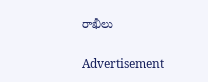రాఖీలు

Advertisement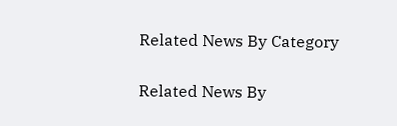Related News By Category

Related News By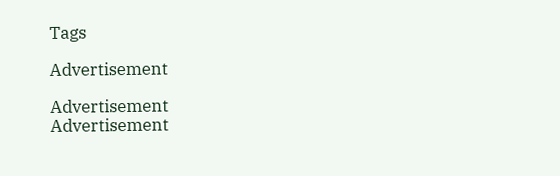Tags

Advertisement

Advertisement
Advertisement